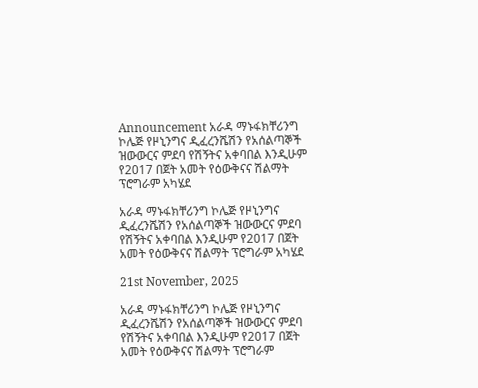Announcement አራዳ ማኑፋክቸሪንግ ኮሌጅ የዞኒንግና ዲፈረንሼሽን የአሰልጣኞች ዝውውርና ምደባ የሽኝትና አቀባበል እንዲሁም የ2017 በጀት አመት የዕውቅናና ሽልማት ፕሮግራም አካሄደ

አራዳ ማኑፋክቸሪንግ ኮሌጅ የዞኒንግና ዲፈረንሼሽን የአሰልጣኞች ዝውውርና ምደባ የሽኝትና አቀባበል እንዲሁም የ2017 በጀት አመት የዕውቅናና ሽልማት ፕሮግራም አካሄደ

21st November, 2025

አራዳ ማኑፋክቸሪንግ ኮሌጅ የዞኒንግና ዲፈረንሼሽን የአሰልጣኞች ዝውውርና ምደባ የሽኝትና አቀባበል እንዲሁም የ2017 በጀት አመት የዕውቅናና ሽልማት ፕሮግራም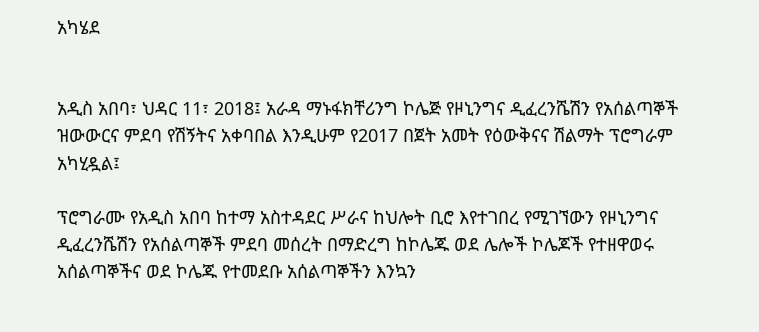አካሄደ


አዲስ አበባ፣ ህዳር 11፣ 2018፤ አራዳ ማኑፋክቸሪንግ ኮሌጅ የዞኒንግና ዲፈረንሼሽን የአሰልጣኞች ዝውውርና ምደባ የሽኝትና አቀባበል እንዲሁም የ2017 በጀት አመት የዕውቅናና ሽልማት ፕሮግራም አካሂዷል፤

ፕሮግራሙ የአዲስ አበባ ከተማ አስተዳደር ሥራና ከህሎት ቢሮ እየተገበረ የሚገኘውን የዞኒንግና ዲፈረንሼሽን የአሰልጣኞች ምደባ መሰረት በማድረግ ከኮሌጁ ወደ ሌሎች ኮሌጆች የተዘዋወሩ አሰልጣኞችና ወደ ኮሌጁ የተመደቡ አሰልጣኞችን እንኳን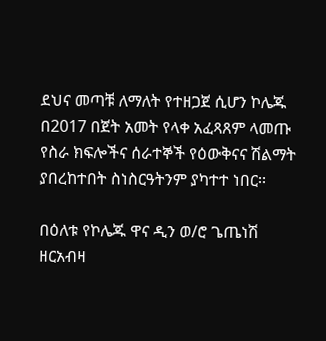ደህና መጣቹ ለማለት የተዘጋጀ ሲሆን ኮሌጁ በ2017 በጀት አመት የላቀ አፈጻጸም ላመጡ የስራ ክፍሎችና ሰራተኞች የዕውቅናና ሽልማት ያበረከተበት ስነስርዓትንም ያካተተ ነበር፡፡

በዕለቱ የኮሌጁ ዋና ዲን ወ/ሮ ጌጤነሽ ዘርአብዛ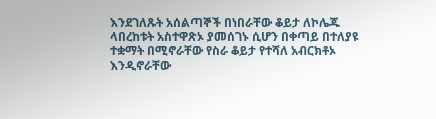እንደገለጹት አሰልጣኞች በነበራቸው ቆይታ ለኮሌጁ ላበረከቱት አስተዋጽኦ ያመሰገኑ ሲሆን በቀጣይ በተለያዩ ተቋማት በሚኖራቸው የስራ ቆይታ የተሻለ አብርክቶኦ እንዲኖራቸው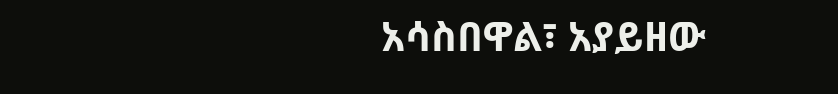አሳስበዋል፣ አያይዘው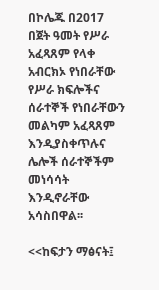በኮሌጁ በ2017 በጀት ዓመት የሥራ አፈጻጸም የላቀ አብርክኦ የነበራቸው የሥራ ክፍሎችና ሰራተኞች የነበራቸውን መልካም አፈጻጸም እንዲያስቀጥሉና ሌሎች ሰራተኞችም መነሳሳት እንዲኖራቸው አሳስበዋል፡፡

<<ከፍታን ማፅናት፤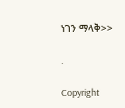ነገን ማላቅ>>

.

Copyright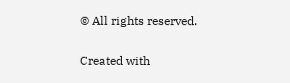© All rights reserved.

Created with